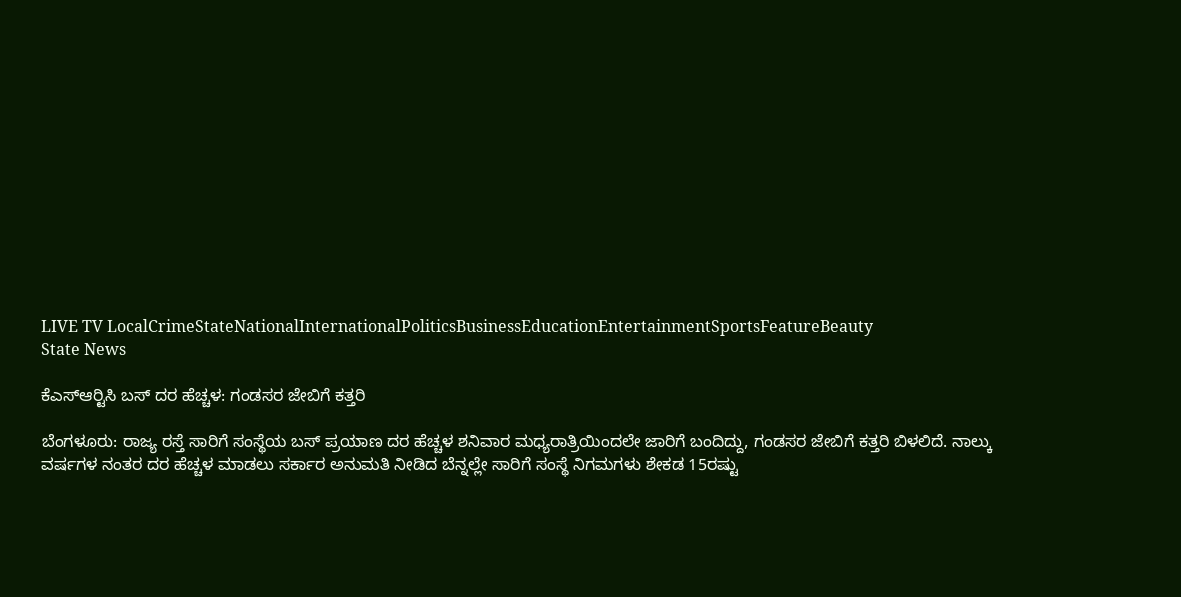LIVE TV LocalCrimeStateNationalInternationalPoliticsBusinessEducationEntertainmentSportsFeatureBeauty
State News

ಕೆಎಸ್‍ಆರ್‍ಟಿಸಿ ಬಸ್ ದರ ಹೆಚ್ಚಳ: ಗಂಡಸರ ಜೇಬಿಗೆ ಕತ್ತರಿ

ಬೆಂಗಳೂರು: ರಾಜ್ಯ ರಸ್ತೆ ಸಾರಿಗೆ ಸಂಸ್ಥೆಯ ಬಸ್ ಪ್ರಯಾಣ ದರ ಹೆಚ್ಚಳ ಶನಿವಾರ ಮಧ್ಯರಾತ್ರಿಯಿಂದಲೇ ಜಾರಿಗೆ ಬಂದಿದ್ದು, ಗಂಡಸರ ಜೇಬಿಗೆ ಕತ್ತರಿ ಬಿಳಲಿದೆ. ನಾಲ್ಕು ವರ್ಷಗಳ ನಂತರ ದರ ಹೆಚ್ಚಳ ಮಾಡಲು ಸರ್ಕಾರ ಅನುಮತಿ ನೀಡಿದ ಬೆನ್ನಲ್ಲೇ ಸಾರಿಗೆ ಸಂಸ್ಥೆ ನಿಗಮಗಳು ಶೇಕಡ 15ರಷ್ಟು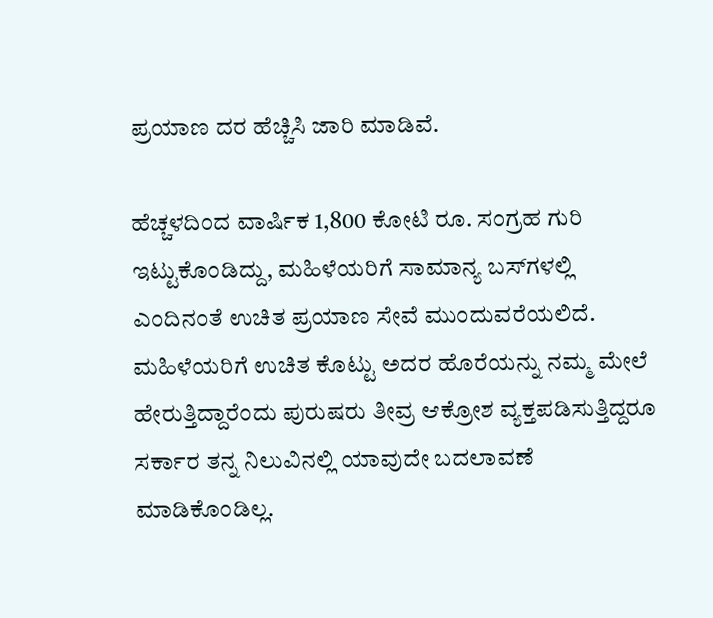ಪ್ರಯಾಣ ದರ ಹೆಚ್ಚಿಸಿ ಜಾರಿ ಮಾಡಿವೆ.

ಹೆಚ್ಚಳದಿಂದ ವಾರ್ಷಿಕ 1,800 ಕೋಟಿ ರೂ. ಸಂಗ್ರಹ ಗುರಿ ಇಟ್ಟುಕೊಂಡಿದ್ದು, ಮಹಿಳೆಯರಿಗೆ ಸಾಮಾನ್ಯ ಬಸ್‍ಗಳಲ್ಲಿ ಎಂದಿನಂತೆ ಉಚಿತ ಪ್ರಯಾಣ ಸೇವೆ ಮುಂದುವರೆಯಲಿದೆ. ಮಹಿಳೆಯರಿಗೆ ಉಚಿತ ಕೊಟ್ಟು ಅದರ ಹೊರೆಯನ್ನು ನಮ್ಮ ಮೇಲೆ ಹೇರುತ್ತಿದ್ದಾರೆಂದು ಪುರುಷರು ತೀವ್ರ ಆಕ್ರೋಶ ವ್ಯಕ್ತಪಡಿಸುತ್ತಿದ್ದರೂ ಸರ್ಕಾರ ತನ್ನ ನಿಲುವಿನಲ್ಲಿ ಯಾವುದೇ ಬದಲಾವಣೆ ಮಾಡಿಕೊಂಡಿಲ್ಲ.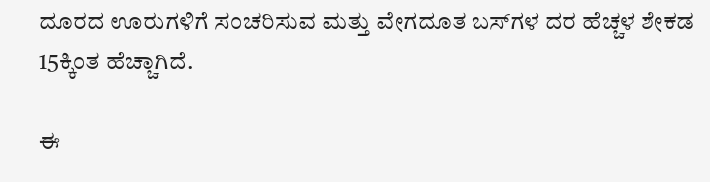ದೂರದ ಊರುಗಳಿಗೆ ಸಂಚರಿಸುವ ಮತ್ತು ವೇಗದೂತ ಬಸ್‍ಗಳ ದರ ಹೆಚ್ಚಳ ಶೇಕಡ 15ಕ್ಕಿಂತ ಹೆಚ್ಚಾಗಿದೆ.

ಈ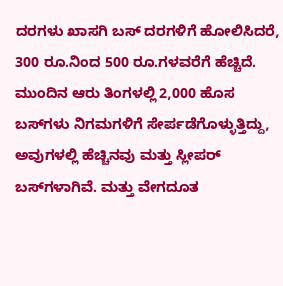ದರಗಳು ಖಾಸಗಿ ಬಸ್ ದರಗಳಿಗೆ ಹೋಲಿಸಿದರೆ, 300 ರೂ.ನಿಂದ 500 ರೂ.ಗಳವರೆಗೆ ಹೆಚ್ಚಿದೆ. ಮುಂದಿನ ಆರು ತಿಂಗಳಲ್ಲಿ 2,000 ಹೊಸ ಬಸ್‍ಗಳು ನಿಗಮಗಳಿಗೆ ಸೇರ್ಪಡೆಗೊಳ್ಳುತ್ತಿದ್ದು, ಅವುಗಳಲ್ಲಿ ಹೆಚ್ಚಿನವು ಮತ್ತು ಸ್ಲೀಪರ್ ಬಸ್‍ಗಳಾಗಿವೆ. ಮತ್ತು ವೇಗದೂತ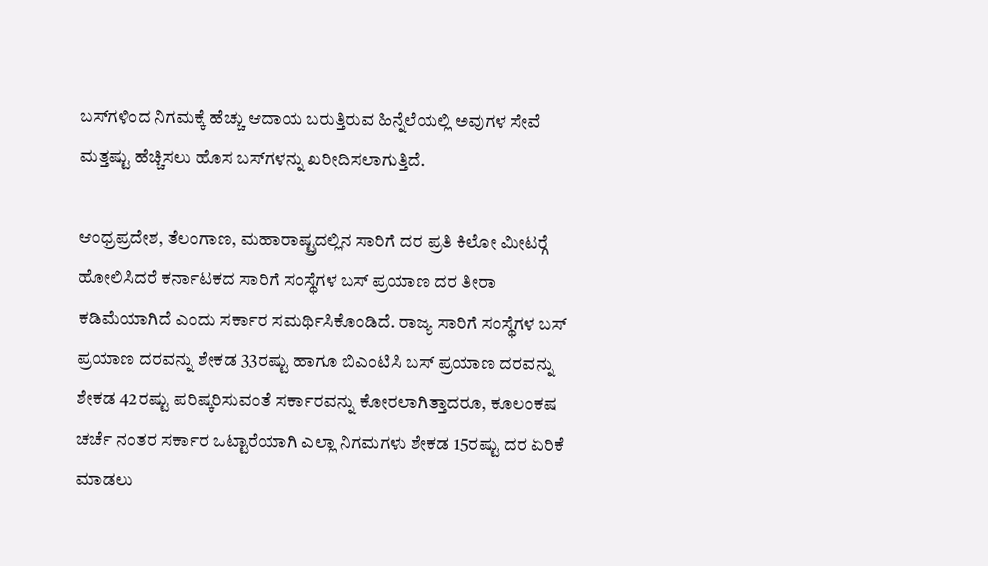ಬಸ್‍ಗಳಿಂದ ನಿಗಮಕ್ಕೆ ಹೆಚ್ಚು ಆದಾಯ ಬರುತ್ತಿರುವ ಹಿನ್ನೆಲೆಯಲ್ಲಿ ಅವುಗಳ ಸೇವೆ ಮತ್ತಷ್ಟು ಹೆಚ್ಚಿಸಲು ಹೊಸ ಬಸ್‍ಗಳನ್ನು ಖರೀದಿಸಲಾಗುತ್ತಿದೆ.

ಆಂಧ್ರಪ್ರದೇಶ, ತೆಲಂಗಾಣ, ಮಹಾರಾಷ್ಟ್ರದಲ್ಲಿನ ಸಾರಿಗೆ ದರ ಪ್ರತಿ ಕಿಲೋ ಮೀಟರ್‍ಗೆ ಹೋಲಿಸಿದರೆ ಕರ್ನಾಟಕದ ಸಾರಿಗೆ ಸಂಸ್ಥೆಗಳ ಬಸ್ ಪ್ರಯಾಣ ದರ ತೀರಾ ಕಡಿಮೆಯಾಗಿದೆ ಎಂದು ಸರ್ಕಾರ ಸಮರ್ಥಿಸಿಕೊಂಡಿದೆ. ರಾಜ್ಯ ಸಾರಿಗೆ ಸಂಸ್ಥೆಗಳ ಬಸ್ ಪ್ರಯಾಣ ದರವನ್ನು ಶೇಕಡ 33ರಷ್ಟು ಹಾಗೂ ಬಿಎಂಟಿಸಿ ಬಸ್ ಪ್ರಯಾಣ ದರವನ್ನು ಶೇಕಡ 42ರಷ್ಟು ಪರಿಷ್ಕರಿಸುವಂತೆ ಸರ್ಕಾರವನ್ನು ಕೋರಲಾಗಿತ್ತಾದರೂ, ಕೂಲಂಕಷ ಚರ್ಚೆ ನಂತರ ಸರ್ಕಾರ ಒಟ್ಟಾರೆಯಾಗಿ ಎಲ್ಲಾ ನಿಗಮಗಳು ಶೇಕಡ 15ರಷ್ಟು ದರ ಏರಿಕೆ ಮಾಡಲು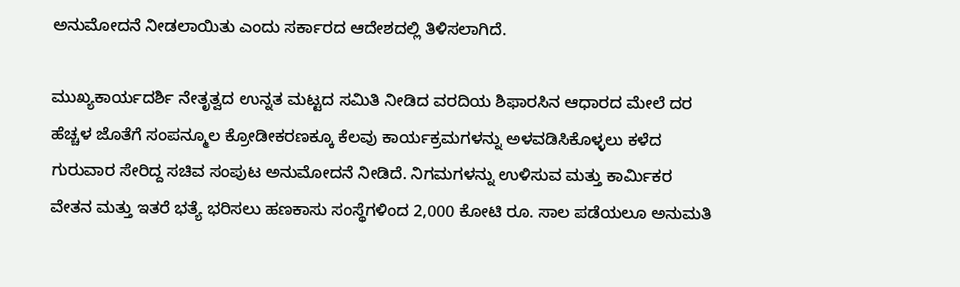ಅನುಮೋದನೆ ನೀಡಲಾಯಿತು ಎಂದು ಸರ್ಕಾರದ ಆದೇಶದಲ್ಲಿ ತಿಳಿಸಲಾಗಿದೆ.

ಮುಖ್ಯಕಾರ್ಯದರ್ಶಿ ನೇತೃತ್ವದ ಉನ್ನತ ಮಟ್ಟದ ಸಮಿತಿ ನೀಡಿದ ವರದಿಯ ಶಿಫಾರಸಿನ ಆಧಾರದ ಮೇಲೆ ದರ ಹೆಚ್ಚಳ ಜೊತೆಗೆ ಸಂಪನ್ಮೂಲ ಕ್ರೋಡೀಕರಣಕ್ಕೂ ಕೆಲವು ಕಾರ್ಯಕ್ರಮಗಳನ್ನು ಅಳವಡಿಸಿಕೊಳ್ಳಲು ಕಳೆದ ಗುರುವಾರ ಸೇರಿದ್ದ ಸಚಿವ ಸಂಪುಟ ಅನುಮೋದನೆ ನೀಡಿದೆ. ನಿಗಮಗಳನ್ನು ಉಳಿಸುವ ಮತ್ತು ಕಾರ್ಮಿಕರ ವೇತನ ಮತ್ತು ಇತರೆ ಭತ್ಯೆ ಭರಿಸಲು ಹಣಕಾಸು ಸಂಸ್ಥೆಗಳಿಂದ 2,000 ಕೋಟಿ ರೂ. ಸಾಲ ಪಡೆಯಲೂ ಅನುಮತಿ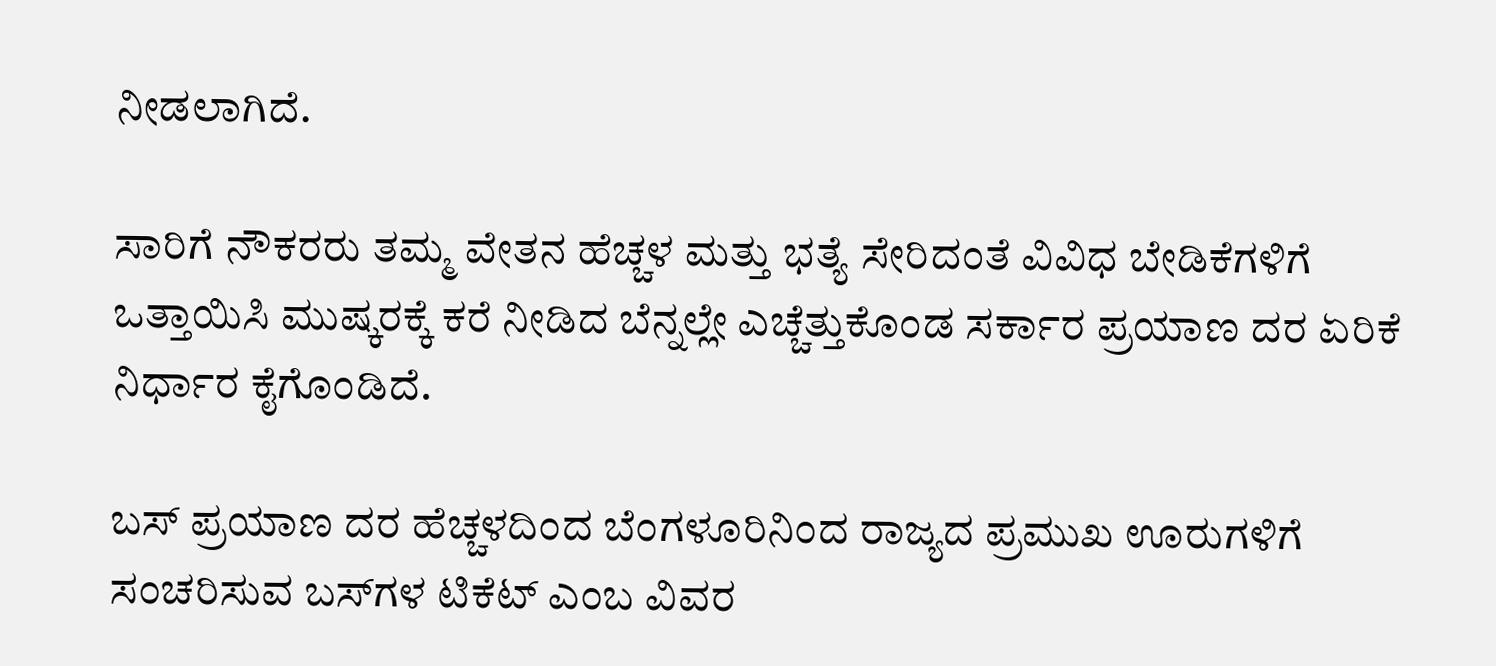ನೀಡಲಾಗಿದೆ.

ಸಾರಿಗೆ ನೌಕರರು ತಮ್ಮ ವೇತನ ಹೆಚ್ಚಳ ಮತ್ತು ಭತ್ಯೆ ಸೇರಿದಂತೆ ವಿವಿಧ ಬೇಡಿಕೆಗಳಿಗೆ ಒತ್ತಾಯಿಸಿ ಮುಷ್ಕರಕ್ಕೆ ಕರೆ ನೀಡಿದ ಬೆನ್ನಲ್ಲೇ ಎಚ್ಚೆತ್ತುಕೊಂಡ ಸರ್ಕಾರ ಪ್ರಯಾಣ ದರ ಏರಿಕೆ ನಿರ್ಧಾರ ಕೈಗೊಂಡಿದೆ.

ಬಸ್ ಪ್ರಯಾಣ ದರ ಹೆಚ್ಚಳದಿಂದ ಬೆಂಗಳೂರಿನಿಂದ ರಾಜ್ಯದ ಪ್ರಮುಖ ಊರುಗಳಿಗೆ ಸಂಚರಿಸುವ ಬಸ್‍ಗಳ ಟಿಕೆಟ್ ಎಂಬ ವಿವರ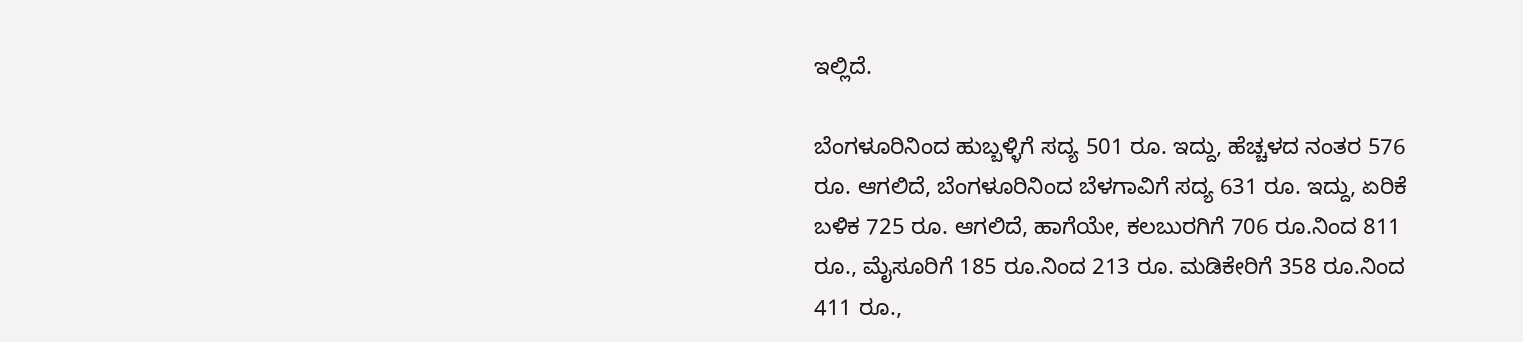ಇಲ್ಲಿದೆ.

ಬೆಂಗಳೂರಿನಿಂದ ಹುಬ್ಬಳ್ಳಿಗೆ ಸದ್ಯ 501 ರೂ. ಇದ್ದು, ಹೆಚ್ಚಳದ ನಂತರ 576 ರೂ. ಆಗಲಿದೆ, ಬೆಂಗಳೂರಿನಿಂದ ಬೆಳಗಾವಿಗೆ ಸದ್ಯ 631 ರೂ. ಇದ್ದು, ಏರಿಕೆ ಬಳಿಕ 725 ರೂ. ಆಗಲಿದೆ, ಹಾಗೆಯೇ, ಕಲಬುರಗಿಗೆ 706 ರೂ.ನಿಂದ 811 ರೂ., ಮೈಸೂರಿಗೆ 185 ರೂ.ನಿಂದ 213 ರೂ. ಮಡಿಕೇರಿಗೆ 358 ರೂ.ನಿಂದ 411 ರೂ.,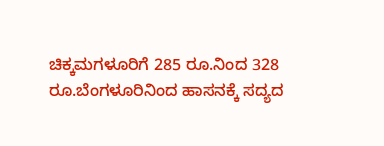ಚಿಕ್ಕಮಗಳೂರಿಗೆ 285 ರೂ.ನಿಂದ 328 ರೂ.ಬೆಂಗಳೂರಿನಿಂದ ಹಾಸನಕ್ಕೆ ಸದ್ಯದ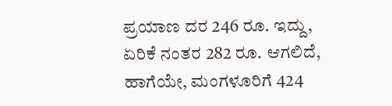ಪ್ರಯಾಣ ದರ 246 ರೂ. ಇದ್ದು, ಏರಿಕೆ ನಂತರ 282 ರೂ. ಆಗಲಿದೆ, ಹಾಗೆಯೇ, ಮಂಗಳೂರಿಗೆ 424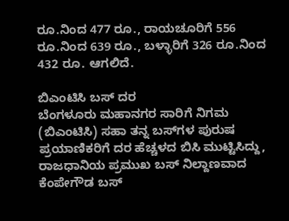ರೂ.ನಿಂದ 477 ರೂ., ರಾಯಚೂರಿಗೆ 556 ರೂ.ನಿಂದ 639 ರೂ., ಬಳ್ಳಾರಿಗೆ 326 ರೂ.ನಿಂದ 432 ರೂ. ಆಗಲಿದೆ.

ಬಿಎಂಟಿಸಿ ಬಸ್ ದರ
ಬೆಂಗಳೂರು ಮಹಾನಗರ ಸಾರಿಗೆ ನಿಗಮ (ಬಿಎಂಟಿಸಿ) ಸಹಾ ತನ್ನ ಬಸ್‍ಗಳ ಪುರುಷ ಪ್ರಯಾಣಿಕರಿಗೆ ದರ ಹೆಚ್ಚಳದ ಬಿಸಿ ಮುಟ್ಟಿಸಿದ್ದು, ರಾಜಧಾನಿಯ ಪ್ರಮುಖ ಬಸ್ ನಿಲ್ದಾಣವಾದ ಕೆಂಪೇಗೌಡ ಬಸ್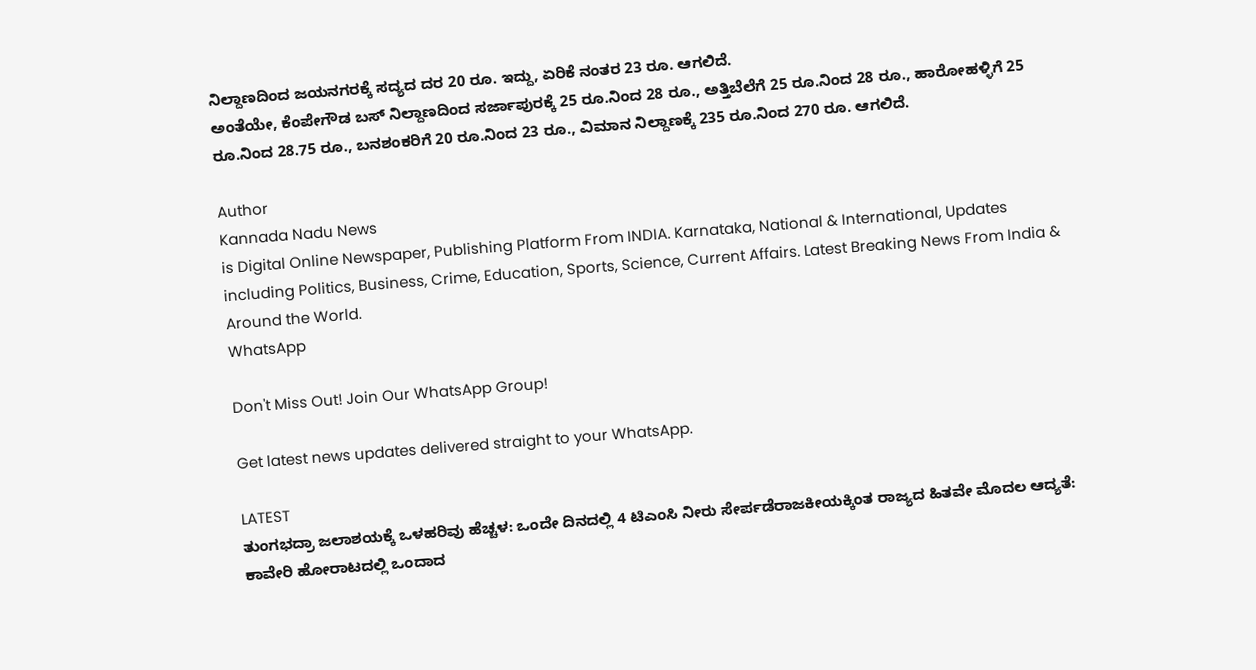ನಿಲ್ದಾಣದಿಂದ ಜಯನಗರಕ್ಕೆ ಸದ್ಯದ ದರ 20 ರೂ. ಇದ್ದು, ಏರಿಕೆ ನಂತರ 23 ರೂ. ಆಗಲಿದೆ.
ಅಂತೆಯೇ, ಕೆಂಪೇಗೌಡ ಬಸ್ ನಿಲ್ದಾಣದಿಂದ ಸರ್ಜಾಪುರಕ್ಕೆ 25 ರೂ.ನಿಂದ 28 ರೂ., ಅತ್ತಿಬೆಲೆಗೆ 25 ರೂ.ನಿಂದ 28 ರೂ., ಹಾರೋಹಳ್ಳಿಗೆ 25 ರೂ.ನಿಂದ 28.75 ರೂ., ಬನಶಂಕರಿಗೆ 20 ರೂ.ನಿಂದ 23 ರೂ., ವಿಮಾನ ನಿಲ್ದಾಣಕ್ಕೆ 235 ರೂ.ನಿಂದ 270 ರೂ. ಆಗಲಿದೆ.

Author
Kannada Nadu News
is Digital Online Newspaper, Publishing Platform From INDIA. Karnataka, National & International, Updates including Politics, Business, Crime, Education, Sports, Science, Current Affairs. Latest Breaking News From India & Around the World.
WhatsApp

Don't Miss Out! Join Our WhatsApp Group!

Get latest news updates delivered straight to your WhatsApp.

LATEST
ತುಂಗಭದ್ರಾ ಜಲಾಶಯಕ್ಕೆ ಒಳಹರಿವು ಹೆಚ್ಚಳ: ಒಂದೇ ದಿನದಲ್ಲಿ 4 ಟಿಎಂಸಿ ನೀರು ಸೇರ್ಪಡೆರಾಜಕೀಯಕ್ಕಿಂತ ರಾಜ್ಯದ ಹಿತವೇ ಮೊದಲ ಆದ್ಯತೆ: ಕಾವೇರಿ ಹೋರಾಟದಲ್ಲಿ ಒಂದಾದ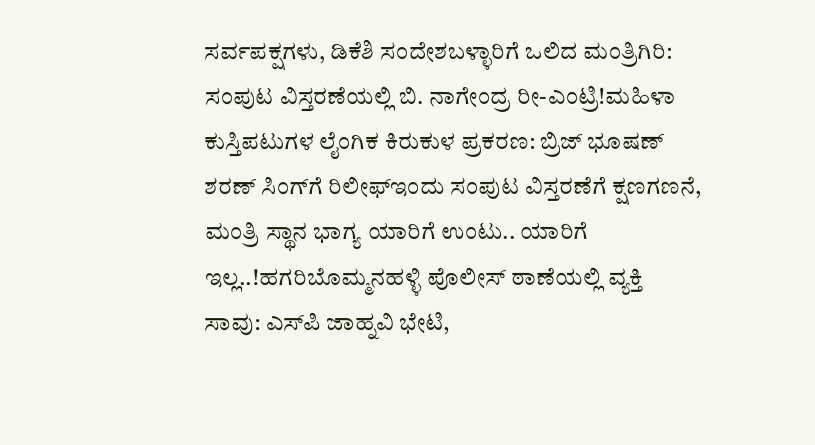ಸರ್ವಪಕ್ಷಗಳು, ಡಿಕೆಶಿ ಸಂದೇಶಬಳ್ಳಾರಿಗೆ ಒಲಿದ ಮಂತ್ರಿಗಿರಿ: ಸಂಪುಟ ವಿಸ್ತರಣೆಯಲ್ಲಿ ಬಿ. ನಾಗೇಂದ್ರ ರೀ-ಎಂಟ್ರಿ!ಮಹಿಳಾ ಕುಸ್ತಿಪಟುಗಳ ಲೈಂಗಿಕ ಕಿರುಕುಳ ಪ್ರಕರಣ: ಬ್ರಿಜ್ ಭೂಷಣ್ ಶರಣ್ ಸಿಂಗ್‌ಗೆ ರಿಲೀಫ್ಇಂದು ಸಂಪುಟ ವಿಸ್ತರಣೆಗೆ ಕ್ಷಣಗಣನೆ, ಮಂತ್ರಿ ಸ್ಥಾನ ಭಾಗ್ಯ ಯಾರಿಗೆ ಉಂಟು.. ಯಾರಿಗೆ ಇಲ್ಲ..!ಹಗರಿಬೊಮ್ಮನಹಳ್ಳಿ ಪೊಲೀಸ್ ಠಾಣೆಯಲ್ಲಿ ವ್ಯಕ್ತಿ ಸಾವು: ಎಸ್‌ಪಿ ಜಾಹ್ನವಿ ಭೇಟಿ,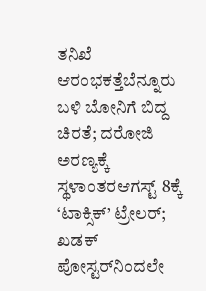ತನಿಖೆ ಆರಂಭಕತ್ತೆಬೆನ್ನೂರು ಬಳಿ ಬೋನಿಗೆ ಬಿದ್ದ ಚಿರತೆ; ದರೋಜಿ ಅರಣ್ಯಕ್ಕೆ ಸ್ಥಳಾಂತರಆಗಸ್ಟ್ 8ಕ್ಕೆ ‘ಟಾಕ್ಸಿಕ್’ ಟ್ರೇಲರ್; ಖಡಕ್ ಪೋಸ್ಟರ್‌ನಿಂದಲೇ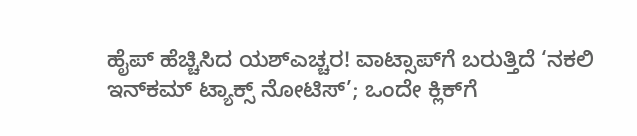ಹೈಪ್ ಹೆಚ್ಚಿಸಿದ ಯಶ್ಎಚ್ಚರ! ವಾಟ್ಸಾಪ್‌ಗೆ ಬರುತ್ತಿದೆ ‘ನಕಲಿ ಇನ್‌ಕಮ್ ಟ್ಯಾಕ್ಸ್ ನೋಟಿಸ್’; ಒಂದೇ ಕ್ಲಿಕ್‌ಗೆ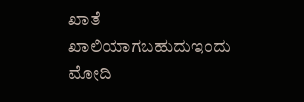ಖಾತೆ ಖಾಲಿಯಾಗಬಹುದುಇಂದು ಮೋದಿ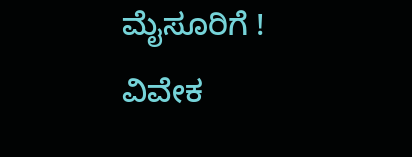ಮೈಸೂರಿಗೆ ! ವಿವೇಕ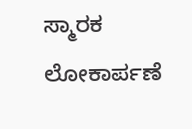ಸ್ಮಾರಕ ಲೋಕಾರ್ಪಣೆ